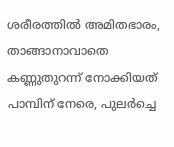ശരീരത്തിൽ അമിതഭാരം, താങ്ങാനാവാതെ കണ്ണുതുറന്ന് നോക്കിയത് പാമ്പിന് നേരെ, പുലർച്ചെ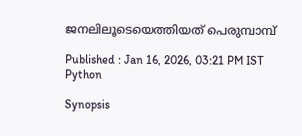ജനലിലൂടെയെത്തിയത് പെരുമ്പാമ്പ്

Published : Jan 16, 2026, 03:21 PM IST
Python

Synopsis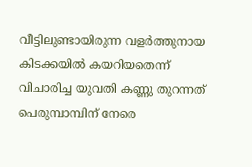വീട്ടിലുണ്ടായിരുന്ന വളർത്തുനായ കിടക്കയിൽ കയറിയതെന്ന് വിചാരിച്ച യുവതി കണ്ണു തുറന്നത് പെരുമ്പാമ്പിന് നേരെ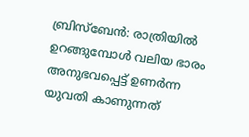ബ്രിസ്ബേൻ: രാത്രിയിൽ ഉറങ്ങുമ്പോൾ വലിയ ഭാരം അനുഭവപ്പെട്ട് ഉണർന്ന യുവതി കാണുന്നത്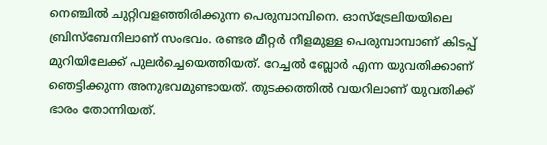നെഞ്ചിൽ ചുറ്റിവളഞ്ഞിരിക്കുന്ന പെരുമ്പാമ്പിനെ. ഓസ്ട്രേലിയയിലെ ബ്രിസ്ബേനിലാണ് സംഭവം. രണ്ടര മീറ്റർ നീളമുള്ള പെരുമ്പാമ്പാണ് കിടപ്പ് മുറിയിലേക്ക് പുലർച്ചെയെത്തിയത്. റേച്ചൽ ബ്ലോർ എന്ന യുവതിക്കാണ് ഞെട്ടിക്കുന്ന അനുഭവമുണ്ടായത്. തുടക്കത്തിൽ വയറിലാണ് യുവതിക്ക് ഭാരം തോന്നിയത്.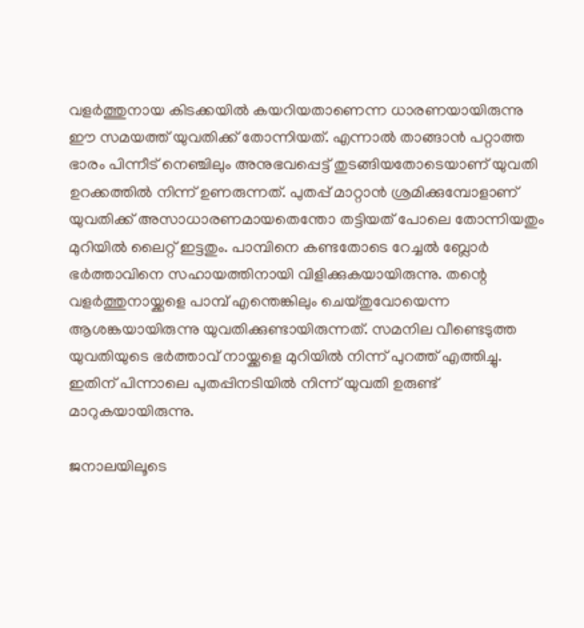വളർത്തുനായ കിടക്കയിൽ കയറിയതാണെന്ന ധാരണയായിരുന്നു ഈ സമയത്ത് യുവതിക്ക് തോന്നിയത്. എന്നാൽ താങ്ങാൻ പറ്റാത്ത ഭാരം പിന്നീട് നെഞ്ചിലും അനുഭവപ്പെട്ട് തുടങ്ങിയതോടെയാണ് യുവതി ഉറക്കത്തിൽ നിന്ന് ഉണരുന്നത്. പുതപ്പ് മാറ്റാൻ ശ്രമിക്കുമ്പോളാണ് യുവതിക്ക് അസാധാരണമായതെന്തോ തട്ടിയത് പോലെ തോന്നിയതും മുറിയിൽ ലൈറ്റ് ഇട്ടതും. പാമ്പിനെ കണ്ടതോടെ റേച്ചൽ ബ്ലോർ ഭർത്താവിനെ സഹായത്തിനായി വിളിക്കുകയായിരുന്നു. തന്റെ വളർത്തുനായ്ക്കളെ പാമ്പ് എന്തെങ്കിലും ചെയ്തുവോയെന്ന ആശങ്കയായിരുന്നു യുവതിക്കുണ്ടായിരുന്നത്. സമനില വീണ്ടെടുത്ത യുവതിയുടെ ഭർത്താവ് നായ്ക്കളെ മുറിയിൽ നിന്ന് പുറത്ത് എത്തിച്ചു. ഇതിന് പിന്നാലെ പുതപ്പിനടിയിൽ നിന്ന് യുവതി ഉരുണ്ട് മാറുകയായിരുന്നു.

ജനാലയിലൂടെ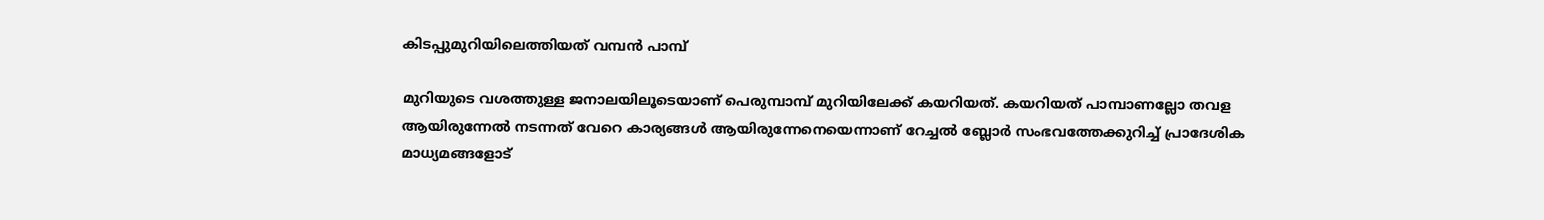കിടപ്പുമുറിയിലെത്തിയത് വമ്പൻ പാമ്പ്

മുറിയുടെ വശത്തുള്ള ജനാലയിലൂടെയാണ് പെരുമ്പാമ്പ് മുറിയിലേക്ക് കയറിയത്. കയറിയത് പാമ്പാണല്ലോ തവള ആയിരുന്നേൽ നടന്നത് വേറെ കാര്യങ്ങൾ ആയിരുന്നേനെയെന്നാണ് റേച്ചൽ ബ്ലോർ സംഭവത്തേക്കുറിച്ച് പ്രാദേശിക മാധ്യമങ്ങളോട്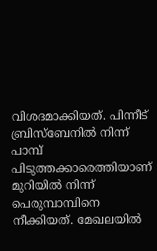വിശദമാക്കിയത്. പിന്നീട് ബ്രിസ്ബേനിൽ നിന്ന് പാമ്പ് പിടുത്തക്കാരെത്തിയാണ് മുറിയിൽ നിന്ന് പെരുമ്പാമ്പിനെ നീക്കിയത്. മേഖലയിൽ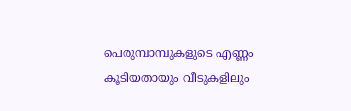പെരുമ്പാമ്പുകളുടെ എണ്ണം കൂടിയതായും വീടുകളിലും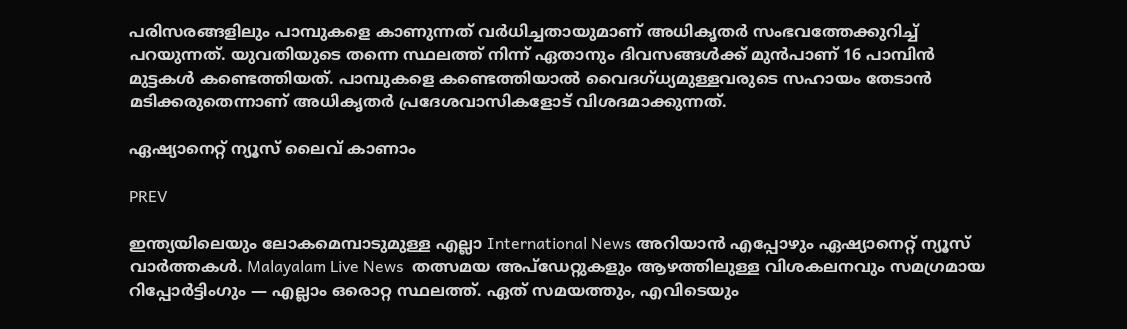പരിസരങ്ങളിലും പാമ്പുകളെ കാണുന്നത് വർധിച്ചതായുമാണ് അധികൃതർ സംഭവത്തേക്കുറിച്ച് പറയുന്നത്. യുവതിയുടെ തന്നെ സ്ഥലത്ത് നിന്ന് ഏതാനും ദിവസങ്ങൾക്ക് മുൻപാണ് 16 പാമ്പിൻ മുട്ടകൾ കണ്ടെത്തിയത്. പാമ്പുകളെ കണ്ടെത്തിയാൽ വൈദഗ്ധ്യമുള്ളവരുടെ സഹായം തേടാൻ മടിക്കരുതെന്നാണ് അധികൃതർ പ്രദേശവാസികളോട് വിശദമാക്കുന്നത്.

ഏഷ്യാനെറ്റ് ന്യൂസ് ലൈവ് കാണാം

PREV

ഇന്ത്യയിലെയും ലോകമെമ്പാടുമുള്ള എല്ലാ International News അറിയാൻ എപ്പോഴും ഏഷ്യാനെറ്റ് ന്യൂസ് വാർത്തകൾ. Malayalam Live News  തത്സമയ അപ്‌ഡേറ്റുകളും ആഴത്തിലുള്ള വിശകലനവും സമഗ്രമായ റിപ്പോർട്ടിംഗും — എല്ലാം ഒരൊറ്റ സ്ഥലത്ത്. ഏത് സമയത്തും, എവിടെയും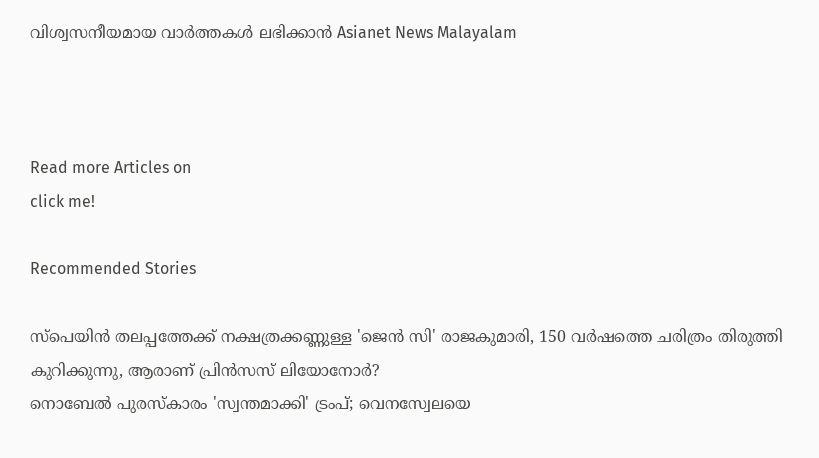വിശ്വസനീയമായ വാർത്തകൾ ലഭിക്കാൻ Asianet News Malayalam



Read more Articles on
click me!

Recommended Stories

സ്പെയിൻ തലപ്പത്തേക്ക് നക്ഷത്രക്കണ്ണുള്ള 'ജെൻ സി' രാജകുമാരി, 150 വർഷത്തെ ചരിത്രം തിരുത്തി കുറിക്കുന്നു, ആരാണ് പ്രിൻസസ് ലിയോനോർ?
നൊബേൽ പുരസ്കാരം 'സ്വന്തമാക്കി' ട്രംപ്; വെനസ്വേലയെ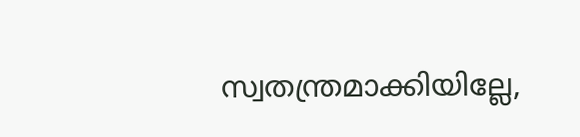സ്വതന്ത്രമാക്കിയില്ലേ,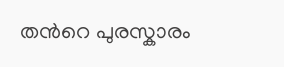തന്‍റെ പുരസ്കാരം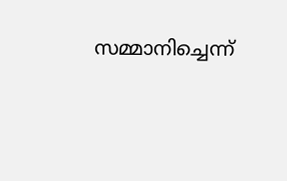സമ്മാനിച്ചെന്ന്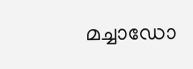മച്ചാഡോ